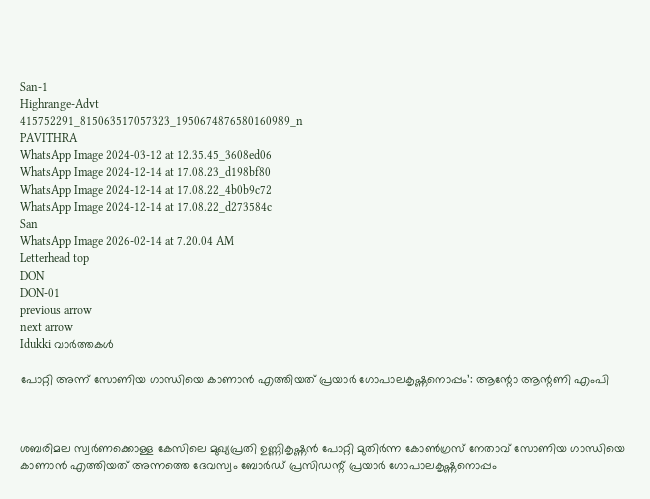San-1
Highrange-Advt
415752291_815063517057323_1950674876580160989_n
PAVITHRA
WhatsApp Image 2024-03-12 at 12.35.45_3608ed06
WhatsApp Image 2024-12-14 at 17.08.23_d198bf80
WhatsApp Image 2024-12-14 at 17.08.22_4b0b9c72
WhatsApp Image 2024-12-14 at 17.08.22_d273584c
San
WhatsApp Image 2026-02-14 at 7.20.04 AM
Letterhead top
DON
DON-01
previous arrow
next arrow
Idukki വാര്‍ത്തകള്‍

പോറ്റി അന്ന് സോണിയ ഗാന്ധിയെ കാണാന്‍ എത്തിയത് പ്രയാര്‍ ഗോപാലകൃഷ്ണനൊപ്പം’: ആന്റോ ആന്റണി എംപി



ശബരിമല സ്വര്‍ണക്കൊള്ള കേസിലെ മുഖ്യപ്രതി ഉണ്ണികൃഷ്ണന്‍ പോറ്റി മുതിര്‍ന്ന കോണ്‍ഗ്രസ് നേതാവ് സോണിയ ഗാന്ധിയെ കാണാന്‍ എത്തിയത് അന്നത്തെ ദേവസ്വം ബോര്‍ഡ് പ്രസിഡന്റ് പ്രയാര്‍ ഗോപാലകൃഷ്ണനൊപ്പം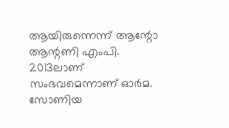ആയിരുന്നെന്ന് ആന്റോ ആന്റണി എംപി. 2013ലാണ് സംഭവമെന്നാണ് ഓര്‍മ. സോണിയ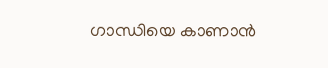ഗാന്ധിയെ കാണാന്‍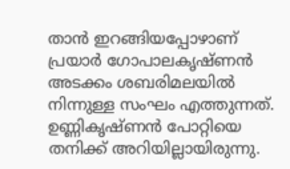താന്‍ ഇറങ്ങിയപ്പോഴാണ് പ്രയാര്‍ ഗോപാലകൃഷ്ണന്‍ അടക്കം ശബരിമലയില്‍ നിന്നുള്ള സംഘം എത്തുന്നത്. ഉണ്ണികൃഷ്ണന്‍ പോറ്റിയെ തനിക്ക് അറിയില്ലായിരുന്നു.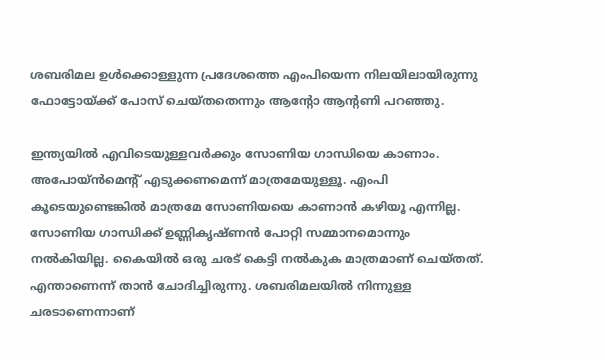ശബരിമല ഉള്‍ക്കൊള്ളുന്ന പ്രദേശത്തെ എംപിയെന്ന നിലയിലായിരുന്നു ഫോട്ടോയ്ക്ക് പോസ് ചെയ്തതെന്നും ആന്റോ ആന്റണി പറഞ്ഞു.

ഇന്ത്യയില്‍ എവിടെയുള്ളവര്‍ക്കും സോണിയ ഗാന്ധിയെ കാണാം. അപോയ്ന്‍മെന്റ് എടുക്കണമെന്ന് മാത്രമേയുള്ളൂ. എംപി കൂടെയുണ്ടെങ്കില്‍ മാത്രമേ സോണിയയെ കാണാന്‍ കഴിയൂ എന്നില്ല. സോണിയ ഗാന്ധിക്ക് ഉണ്ണികൃഷ്ണന്‍ പോറ്റി സമ്മാനമൊന്നും നല്‍കിയില്ല. കൈയില്‍ ഒരു ചരട് കെട്ടി നല്‍കുക മാത്രമാണ് ചെയ്തത്. എന്താണെന്ന് താന്‍ ചോദിച്ചിരുന്നു. ശബരിമലയില്‍ നിന്നുള്ള ചരടാണെന്നാണ്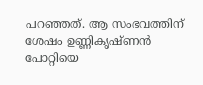പറഞ്ഞത്. ആ സംഭവത്തിന് ശേഷം ഉണ്ണികൃഷ്ണന്‍ പോറ്റിയെ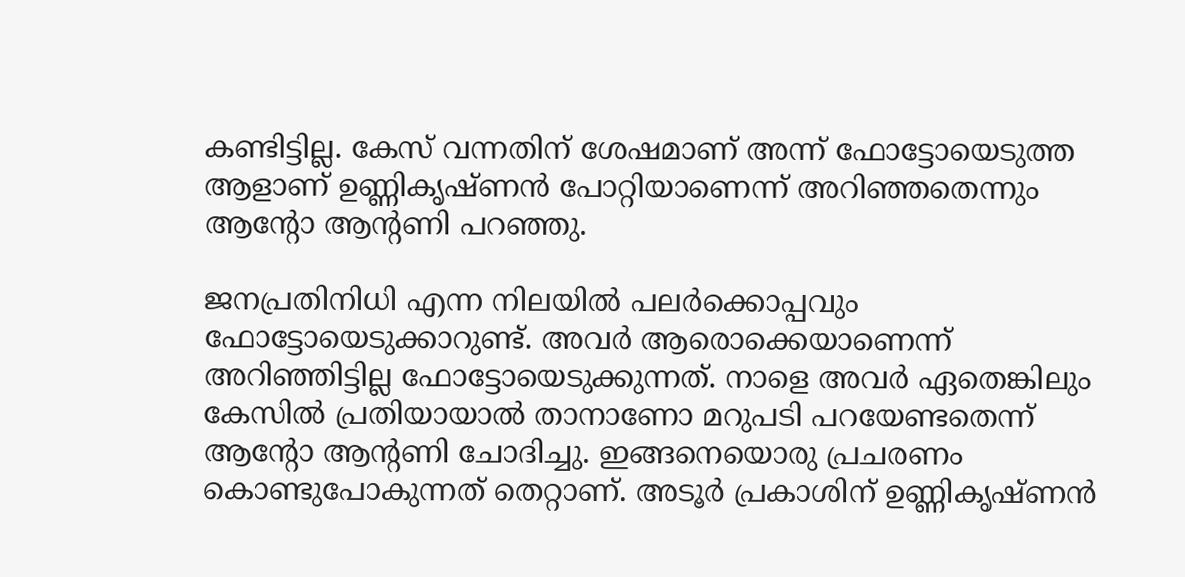കണ്ടിട്ടില്ല. കേസ് വന്നതിന് ശേഷമാണ് അന്ന് ഫോട്ടോയെടുത്ത ആളാണ് ഉണ്ണികൃഷ്ണന്‍ പോറ്റിയാണെന്ന് അറിഞ്ഞതെന്നും ആന്റോ ആന്റണി പറഞ്ഞു.

ജനപ്രതിനിധി എന്ന നിലയില്‍ പലര്‍ക്കൊപ്പവും ഫോട്ടോയെടുക്കാറുണ്ട്. അവര്‍ ആരൊക്കെയാണെന്ന് അറിഞ്ഞിട്ടില്ല ഫോട്ടോയെടുക്കുന്നത്. നാളെ അവര്‍ ഏതെങ്കിലും കേസില്‍ പ്രതിയായാല്‍ താനാണോ മറുപടി പറയേണ്ടതെന്ന് ആന്റോ ആന്റണി ചോദിച്ചു. ഇങ്ങനെയൊരു പ്രചരണം കൊണ്ടുപോകുന്നത് തെറ്റാണ്. അടൂര്‍ പ്രകാശിന് ഉണ്ണികൃഷ്ണന്‍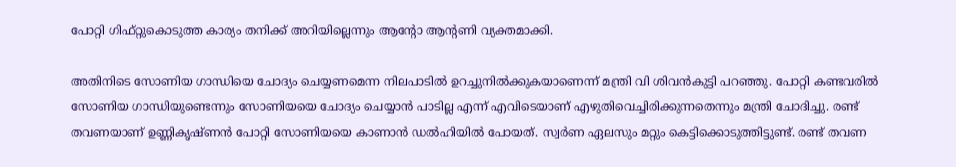പോറ്റി ഗിഫ്റ്റുകൊടുത്ത കാര്യം തനിക്ക് അറിയില്ലെന്നും ആന്റോ ആന്റണി വ്യക്തമാക്കി.

അതിനിടെ സോണിയ ഗാന്ധിയെ ചോദ്യം ചെയ്യണമെന്ന നിലപാടില്‍ ഉറച്ചുനില്‍ക്കുകയാണെന്ന് മന്ത്രി വി ശിവന്‍കുട്ടി പറഞ്ഞു. പോറ്റി കണ്ടവരില്‍ സോണിയ ഗാന്ധിയുണ്ടെന്നും സോണിയയെ ചോദ്യം ചെയ്യാന്‍ പാടില്ല എന്ന് എവിടെയാണ് എഴുതിവെച്ചിരിക്കുന്നതെന്നും മന്ത്രി ചോദിച്ചു. രണ്ട് തവണയാണ് ഉണ്ണികൃഷ്ണന്‍ പോറ്റി സോണിയയെ കാണാന്‍ ഡല്‍ഹിയില്‍ പോയത്. സ്വര്‍ണ ഏലസും മറ്റും കെട്ടിക്കൊടുത്തിട്ടുണ്ട്. രണ്ട് തവണ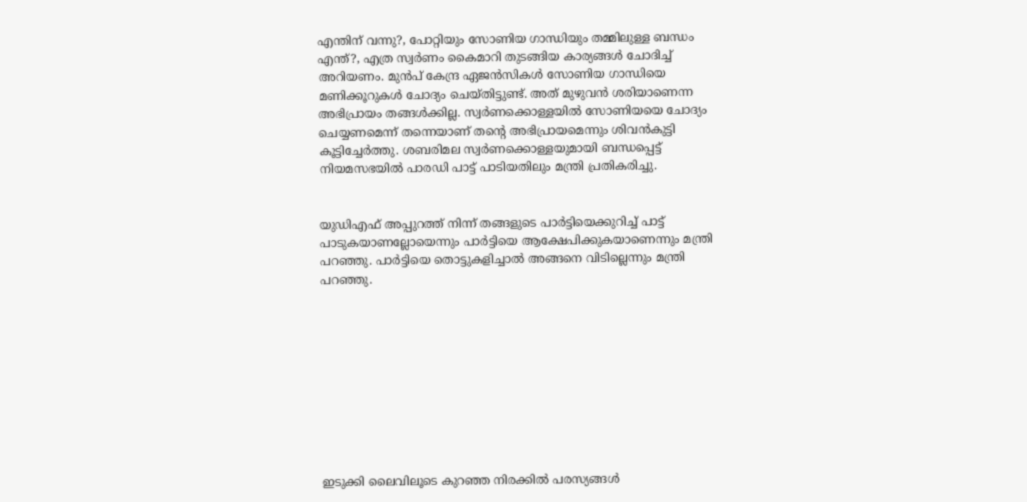എന്തിന് വന്നു?, പോറ്റിയും സോണിയ ഗാന്ധിയും തമ്മിലുള്ള ബന്ധം എന്ത്?, എത്ര സ്വര്‍ണം കൈമാറി തുടങ്ങിയ കാര്യങ്ങള്‍ ചോദിച്ച് അറിയണം. മുൻപ് കേന്ദ്ര ഏജൻസികൾ സോണിയ ഗാന്ധിയെ മണിക്കൂറുകൾ ചോദ്യം ചെയ്തിട്ടുണ്ട്. അത് മുഴുവൻ ശരിയാണെന്ന അഭിപ്രായം തങ്ങൾക്കില്ല. സ്വർണക്കൊള്ളയിൽ സോണിയയെ ചോദ്യം ചെയ്യണമെന്ന് തന്നെയാണ് തൻ്റെ അഭിപ്രായമെന്നും ശിവൻകുട്ടി കൂട്ടിച്ചേർത്തു. ശബരിമല സ്വർണക്കൊള്ളയുമായി ബന്ധപ്പെട്ട് നിയമസഭയിൽ പാരഡി പാട്ട് പാടിയതിലും മന്ത്രി പ്രതികരിച്ചു.


യുഡിഎഫ് അപ്പുറത്ത് നിന്ന് തങ്ങളുടെ പാര്‍ട്ടിയെക്കുറിച്ച് പാട്ട് പാടുകയാണല്ലോയെന്നും പാര്‍ട്ടിയെ ആക്ഷേപിക്കുകയാണെന്നും മന്ത്രി പറഞ്ഞു. പാര്‍ട്ടിയെ തൊട്ടുകളിച്ചാല്‍ അങ്ങനെ വിടില്ലെന്നും മന്ത്രി പറഞ്ഞു.










ഇടുക്കി ലൈവിലൂടെ കുറഞ്ഞ നിരക്കിൽ പരസ്യങ്ങൾ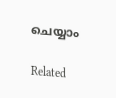ചെയ്യാം

Related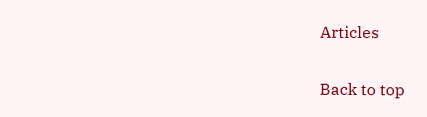Articles

Back to top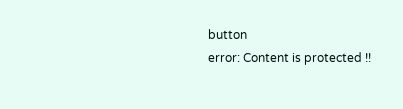button
error: Content is protected !!